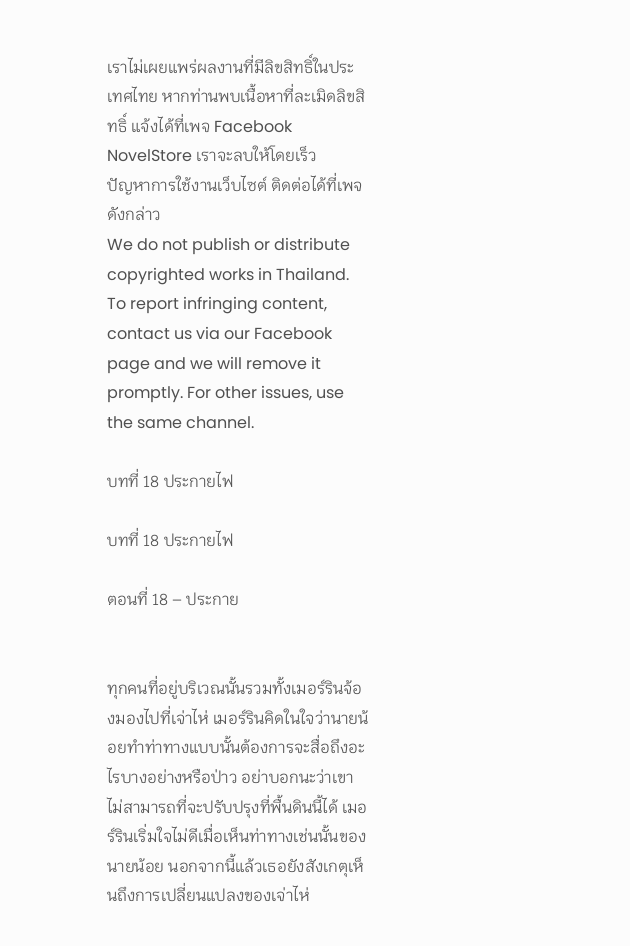เราไม่เผยแพร่ผลงานที่มีลิขสิทธิ์ในประเทศไทย หากท่านพบเนื้อหาที่ละเมิดลิขสิทธิ์ แจ้งได้ที่เพจ Facebook NovelStore เราจะลบให้โดยเร็ว
ปัญหาการใช้งานเว็บไซต์ ติดต่อได้ที่เพจดังกล่าว
We do not publish or distribute copyrighted works in Thailand. To report infringing content, contact us via our Facebook page and we will remove it promptly. For other issues, use the same channel.

บทที่ 18 ประกายไฟ

บทที่ 18 ประกายไฟ

ตอนที่ 18 – ประกาย


ทุกคนที่อยู่บริเวณนั้นรวมทั้งเมอร์รินจ้องมองไปที่เจ่าไห่ เมอร์รินคิดในใจว่านายน้อยทำท่าทางแบบนั้นต้องการจะสื่อถึงอะไรบางอย่างหรือป่าว อย่าบอกนะว่าเขาไม่สามารถที่จะปรับปรุงที่พื้นดินนี้ได้ เมอร์รินเริ่มใจไม่ดีเมื่อเห็นท่าทางเช่นนั้นของนายน้อย นอกจากนี้แล้วเธอยังสังเกตุเห็นถึงการเปลี่ยนแปลงของเจ่าไห่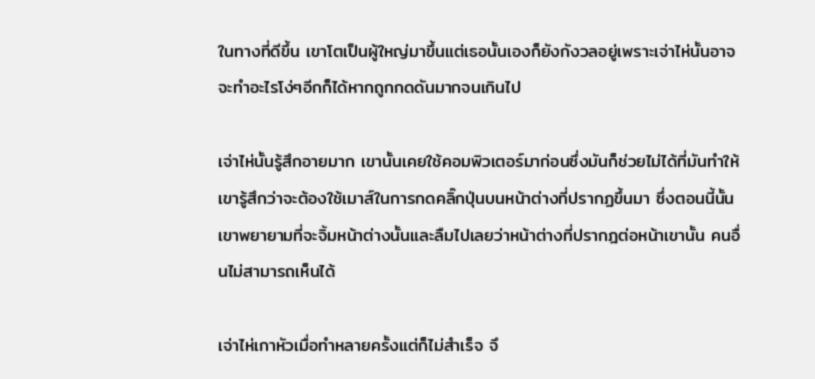ในทางที่ดีขึ้น เขาโตเป็นผู้ใหญ่มาขึ้นแต่เธอนั้นเองก็ยังกังวลอยู่เพราะเจ่าไห่นั้นอาจจะทำอะไรโง่ๆอีกก็ได้หากถูกกดดันมากจนเกินไป

เจ่าไห่นั้นรู้สึกอายมาก เขานั้นเคยใช้คอมพิวเตอร์มาก่อนซึ่งมันก็ช่วยไม่ได้ที่มันทำให้เขารู้สึกว่าจะต้องใช้เมาส์ในการกดคลิ๊กปุ่นบนหน้าต่างที่ปรากฏขึ้นมา ซึ่งตอนนี้นั้นเขาพยายามที่จะจิ้มหน้าต่างนั้นและลืมไปเลยว่าหน้าต่างที่ปรากฎต่อหน้าเขานั้น คนอื่นไม่สามารถเห็นได้

เจ่าไห่เกาหัวเมื่อทำหลายครั้งแต่ก็ไม่สำเร็จ จึ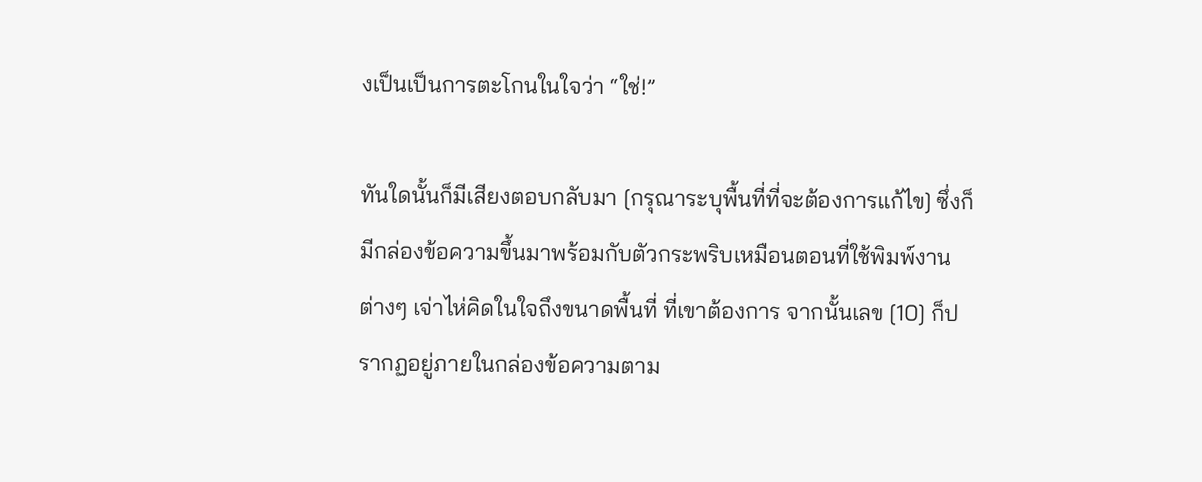งเป็นเป็นการตะโกนในใจว่า “ใช่!”

ทันใดนั้นก็มีเสียงตอบกลับมา [กรุณาระบุพื้นที่ที่จะต้องการแก้ไข] ซึ่งก็มีกล่องข้อความขึ้นมาพร้อมกับตัวกระพริบเหมือนตอนที่ใช้พิมพ์งานต่างๆ เจ่าไห่คิดในใจถึงขนาดพื้นที่ ที่เขาต้องการ จากนั้นเลข [10] ก็ปรากฏอยู่ภายในกล่องข้อความตาม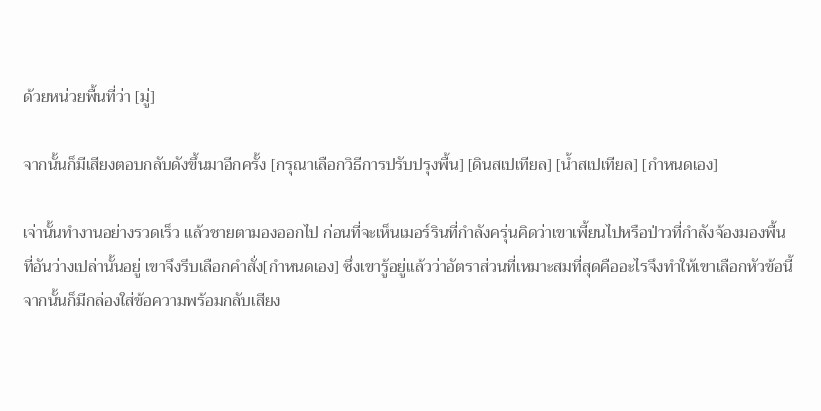ด้วยหน่วยพื้นที่ว่า [มู่]

จากนั้นก็มีเสียงตอบกลับดังขึ้นมาอีกครั้ง [กรุณาเลือกวิธีการปรับปรุงพื้น] [ดินสเปเทียล] [น้ำสเปเทียล] [กำหนดเอง]

เจ่านั้นทำงานอย่างรวดเร็ว แล้วชายตามองออกไป ก่อนที่จะเห็นเมอร์รินที่กำลังครุ่นคิดว่าเขาเพี้ยนไปหรือป่าวที่กำลังจ้องมองพื้นที่อันว่างเปล่านั้นอยู่ เขาจึงรีบเลือกคำสั่ง[กำหนดเอง] ซึ่งเขารู้อยู่แล้วว่าอัตราส่วนที่เหมาะสมที่สุดคืออะไรจึงทำให้เขาเลือกหัวข้อนี้ จากนั้นก็มีกล่องใส่ข้อความพร้อมกลับเสียง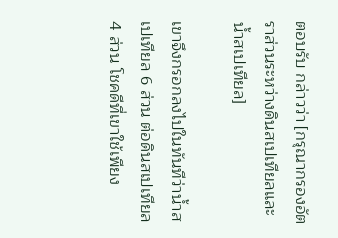ตอบรับ กล่าวว่า [กรุณากรองอัตราส่วนระหว่างดินสเปเทียลและน้ำสเปเทียล]

เขาจึงกรอกลงไปในทันทีว่าน้ำสเปเทียล 6 ส่วน ต่อดินสเปเทียล 4 ส่วน โชคดีที่เขาใช้เพียง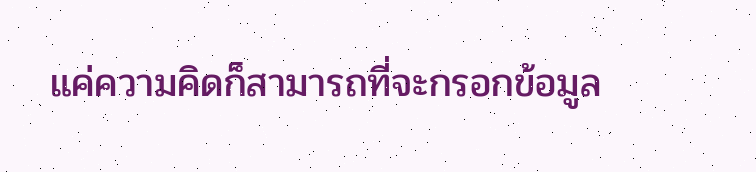แค่ความคิดก็สามารถที่จะกรอกข้อมูล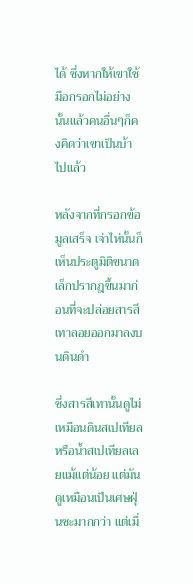ได้ ซึ่งหากให้เขาใช้มือกรอกไม่อย่างนั้นแล้วคนอื่นๆก็คงคิดว่าเขาเป็นบ้าไปแล้ว

หลังจากที่กรอกข้อมูลเสร็จ เจ่าไห่นั้นก็เห็นประตูมิติขนาดเล็กปรากฎขึ้นมาก่อนที่จะปล่อยสารสีเทาลอยออกมาลงบนดินดำ

ซึ่งสารสีเทานั้นดูไม่เหมือนดินสเปเทียลหรือน้ำสเปเทียลเลยแม้แต่น้อย แต่มันดูเหมือนเป็นเศษฝุ่นซะมากกว่า แต่เมื่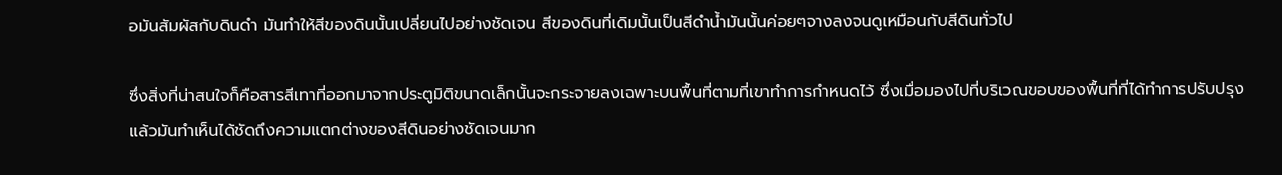อมันสัมผัสกับดินดำ มันทำให้สีของดินนั้นเปลี่ยนไปอย่างชัดเจน สีของดินที่เดิมนั้นเป็นสีดำน้ำมันนั้นค่อยๆจางลงจนดูเหมือนกับสีดินทั่วไป

ซึ่งสิ่งที่น่าสนใจก็คือสารสีเทาที่ออกมาจากประตูมิติขนาดเล็กนั้นจะกระจายลงเฉพาะบนพื้นที่ตามที่เขาทำการกำหนดไว้ ซึ่งเมื่อมองไปที่บริเวณขอบของพื้นที่ที่ได้ทำการปรับปรุงแล้วมันทำเห็นได้ชัดถึงความแตกต่างของสีดินอย่างชัดเจนมาก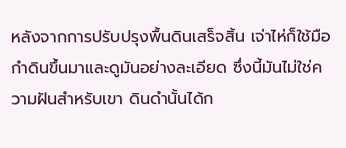หลังจากการปรับปรุงพื้นดินเสร็จสิ้น เจ่าไห่ก็ใช้มือกำดินขึ้นมาและดูมันอย่างละเอียด ซึ่งนี้มันไม่ใช่ความฝันสำหรับเขา ดินดำนั้นได้ก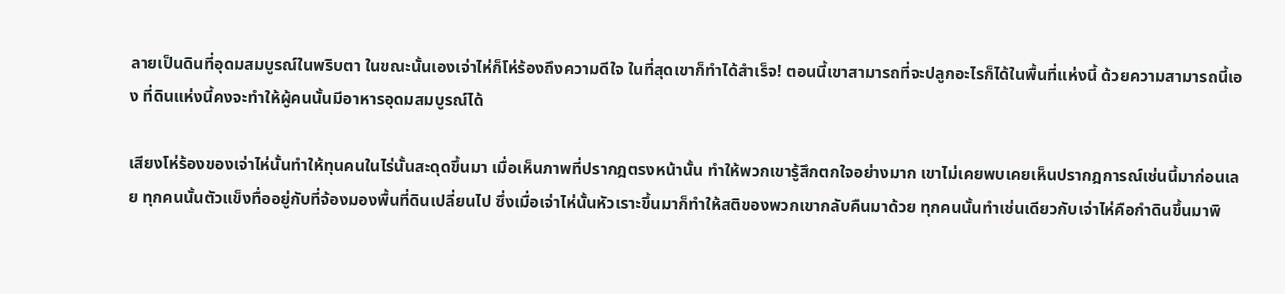ลายเป็นดินที่อุดมสมบูรณ์ในพริบตา ในขณะนั้นเองเจ่าไห่ก็โห่ร้องถึงความดีใจ ในที่สุดเขาก็ทำได้สำเร็จ! ตอนนี้เขาสามารถที่จะปลูกอะไรก็ได้ในพื้นที่แห่งนี้ ด้วยความสามารถนี้เอง ที่ดินแห่งนี้คงจะทำให้ผู้คนนั้นมีอาหารอุดมสมบูรณ์ได้

เสียงโห่ร้องของเจ่าไห่นั้นทำให้ทุนคนในไร่นั้นสะดุดขึ้นมา เมื่อเห็นภาพที่ปรากฎตรงหน้านั้น ทำให้พวกเขารู้สึกตกใจอย่างมาก เขาไม่เคยพบเคยเห็นปรากฎการณ์เช่นนี้มาก่อนเลย ทุกคนนั้นตัวแข็งทื่ออยู่กับที่จ้องมองพื้นที่ดินเปลี่ยนไป ซึ่งเมื่อเจ่าไห่นั้นหัวเราะขึ้นมาก็ทำให้สติของพวกเขากลับคืนมาด้วย ทุกคนนั้นทำเช่นเดียวกับเจ่าไห่คือกำดินขึ้นมาพิ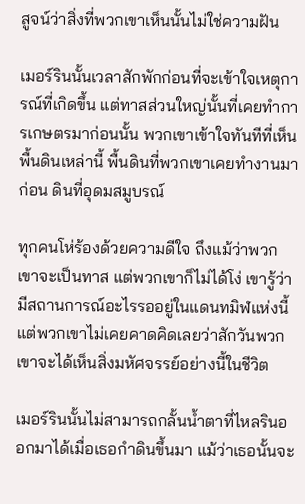สูจน์ว่าสิ่งที่พวกเขาเห็นนั้นไม่ใช่ความฝัน

เมอร์รินนั้นเวลาสักพักก่อนที่จะเข้าใจเหตุการณ์ที่เกิดขึ้น แต่ทาสส่วนใหญ่นั้นที่เคยทำการเกษตรมาก่อนนั้น พวกเขาเข้าใจทันทีที่เห็นพื้นดินเหล่านี้ พื้นดินที่พวกเขาเคยทำงานมาก่อน ดินที่อุดมสมูบรณ์

ทุกคนโห่ร้องด้วยความดีใจ ถึงแม้ว่าพวกเขาจะเป็นทาส แต่พวกเขาก็ไม่ได้โง่ เขารู้ว่ามีสถานการณ์อะไรรออยู่ในแดนทมิฬแห่งนี้ แต่พวกเขาไม่เคยคาดคิดเลยว่าสักวันพวกเขาจะได้เห็นสิ่งมหัศจรรย์อย่างนี้ในชีวิต

เมอร์รินนั้นไม่สามารถกลั้นน้ำตาที่ไหลรินออกมาได้เมื่อเธอกำดินขึ้นมา แม้ว่าเธอนั้นจะ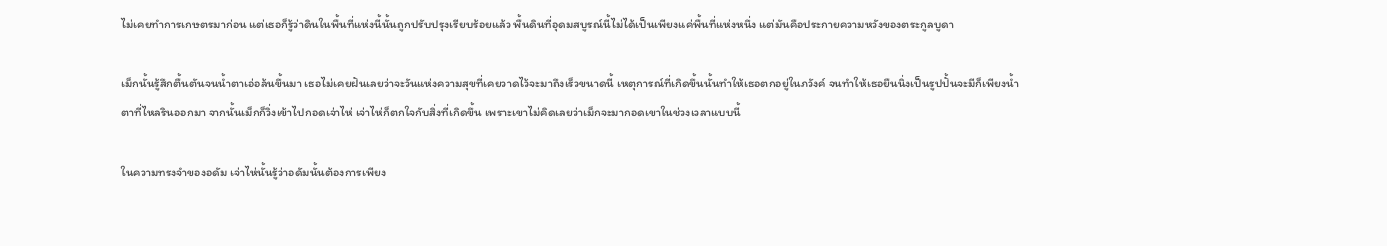ไม่เคยทำการเกษตรมาก่อน แต่เธอก็รู้ว่าดินในพื้นที่แห่งนี้นั้นถูกปรับปรุงเรียบร้อยแล้ว พื้นดินที่อุดมสบูรณ์นี้ไม่ได้เป็นเพียงแค่พื้นที่แห่งหนึ่ง แต่มันคือประกายความหวังของตระกูลบูดา

เม็กนั้นรู้สึกตื้นตันจนน้ำตาเอ่อล้นขึ้นมา เธอไม่เคยฝันเลยว่าจะวันแห่งความสุขที่เคยวาดไว้จะมาถึงเร็วขนาดนี้ เหตุการณ์ที่เกิดขึ้นนั้นทำให้เธอตกอยู่ในภวังค์ จนทำให้เธอยืนนิ่งเป็นรูปปั้นจะมีก็เพียงน้ำตาที่ไหลรินออกมา จากนั้นเม็กก็วิ่งเข้าไปกอดเจ่าไห่ เจ่าไห่ก็ตกใจกับสิ่งที่เกิดขึ้น เพราะเขาไม่คิดเลยว่าเม็กจะมากอดเขาในช่วงเวลาแบบนี้

ในความทรงจำของอดัม เจ่าไห่นั้นรู้ว่าอดัมนั้นต้องการเพียง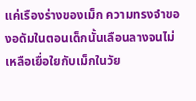แค่เรืองร่างของเม็ก ความทรงจำของอดัมในตอนเด็กนั้นเลือนลางจนไม่เหลือเยื่อใยกับเม็กในวัย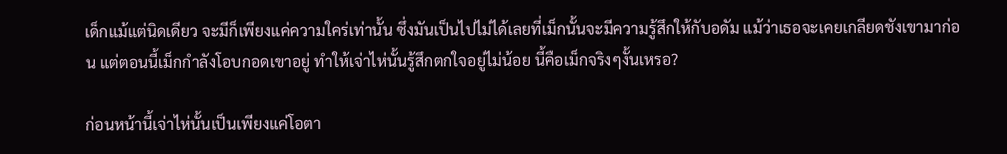เด็กแม้แต่นิดเดียว จะมีก็เพียงแค่ความใคร่เท่านั้น ซึ่งมันเป็นไปไม่ได้เลยที่เม็กนั้นจะมีความรู้สึกให้กับอดัม แม้ว่าเธอจะเคยเกลียดชังเขามาก่อน แต่ตอนนี้เม็กกำลังโอบกอดเขาอยู่ ทำให้เจ่าไห่นั้นรู้สึกตกใจอยู่ไม่น้อย นี้คือเม็กจริงๆงั้นเหรอ?

ก่อนหน้านี้เจ่าไห่นั้นเป็นเพียงแค่โอตา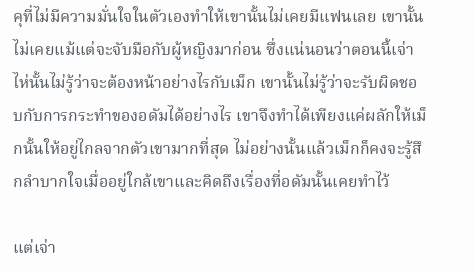คุที่ไม่มีความมั่นใจในตัวเองทำให้เขานั้นไม่เคยมีแฟนเลย เขานั้นไม่เคยแม้แต่จะจับมือกับผู้หญิงมาก่อน ซึ่งแน่นอนว่าตอนนี้เจ่าไห่นั้นไม่รู้ว่าจะต้องหน้าอย่างไรกับเม็ก เขานั้นไม่รู้ว่าจะรับผิดชอบกับการกระทำของอดัมได้อย่างไร เขาจึงทำได้เพียงแค่ผลักให้เม็กนั้นให้อยู่ไกลจากตัวเขามากที่สุด ไม่อย่างนั้นแล้วเม็กก็คงจะรู้สึกลำบากใจเมื่ออยู่ใกล้เขาและคิดถึงเรื่องที่อดัมนั้นเคยทำไว้

แต่เจ่า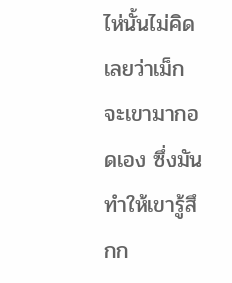ไห่นั้นไม่คิดเลยว่าเม็กจะเขามากอดเอง ซึ่งมันทำให้เขารู้สึกก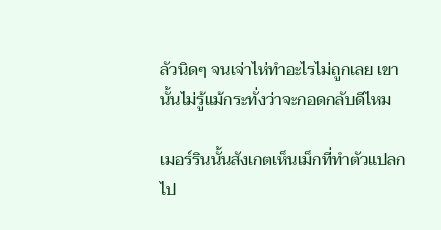ลัวนิดๆ จนเจ่าไห่ทำอะไรไม่ถูกเลย เขานั้นไม่รู้แม้กระทั่งว่าจะกอดกลับดีไหม

เมอร์รินนั้นสังเกตเห็นเม็กที่ทำตัวแปลกไป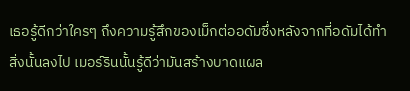เธอรู้ดีกว่าใครๆ ถึงความรู้สึกของเม็กต่ออดัมซึ่งหลังจากที่อดัมได้ทำสิ่งนั้นลงไป เมอร์รินนั้นรู้ดีว่ามันสร้างบาดแผล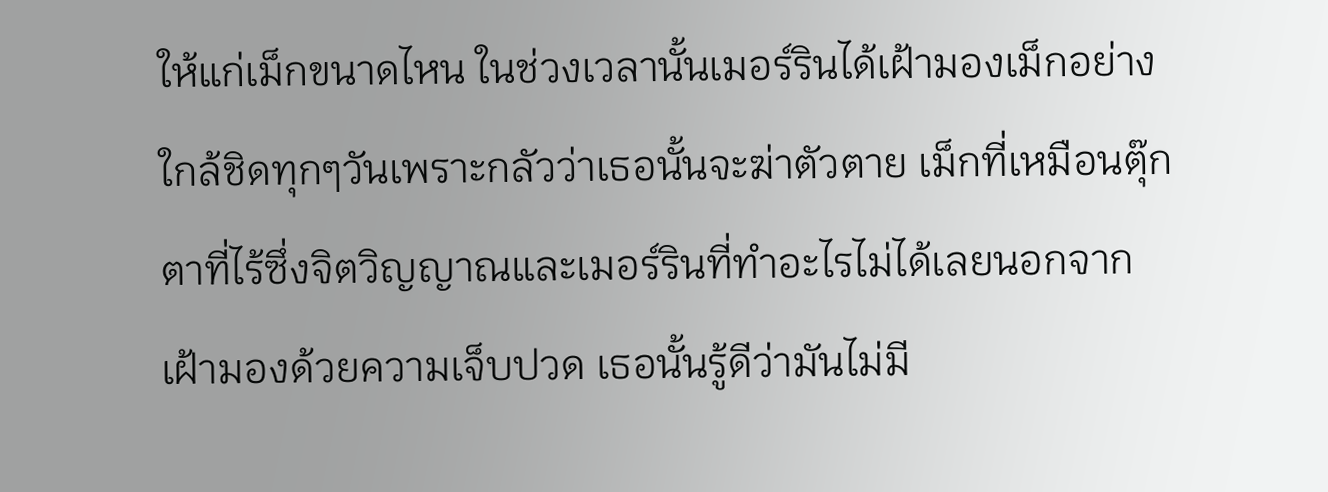ให้แก่เม็กขนาดไหน ในช่วงเวลานั้นเมอร์รินได้เฝ้ามองเม็กอย่างใกล้ชิดทุกๆวันเพราะกลัวว่าเธอนั้นจะฆ่าตัวตาย เม็กที่เหมือนตุ๊กตาที่ไร้ซึ่งจิตวิญญาณและเมอร์รินที่ทำอะไรไม่ได้เลยนอกจากเฝ้ามองด้วยความเจ็บปวด เธอนั้นรู้ดีว่ามันไม่มี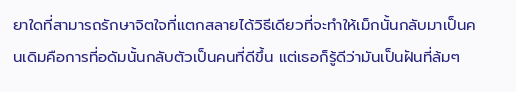ยาใดที่สามารถรักษาจิตใจที่แตกสลายได้วิธีเดียวที่จะทำให้เม็กนั้นกลับมาเป็นคนเดิมคือการที่อดัมนั้นกลับตัวเป็นคนที่ดีขึ้น แต่เธอก็รู้ดีว่ามันเป็นฝันที่ล้มๆ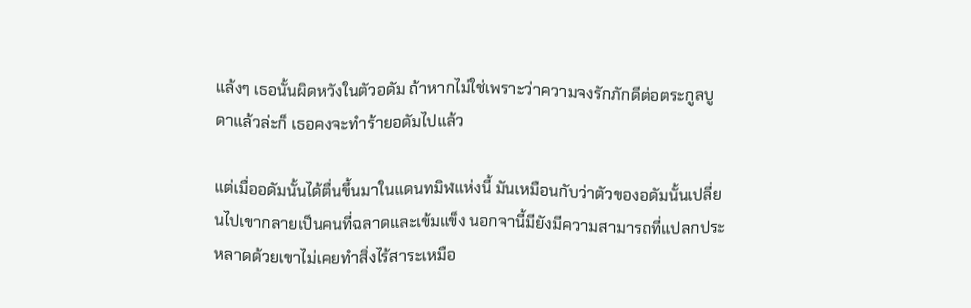แล้งๆ เธอนั้นผิดหวังในตัวอดัม ถ้าหากไม่ใช่เพราะว่าความจงรักภักดีต่อตระกูลบูดาแล้วล่ะก็ เธอคงจะทำร้ายอดัมไปแล้ว

แต่เมื่ออดัมนั้นได้ตื่นขึ้นมาในแดนทมิฬแห่งนี้ มันเหมือนกับว่าตัวของอดัมนั้นเปลี่ยนไปเขากลายเป็นคนที่ฉลาดและเข้มแข็ง นอกจานี้มียังมีความสามารถที่แปลกประหลาดด้วยเขาไม่เคยทำสิ่งไร้สาระเหมือ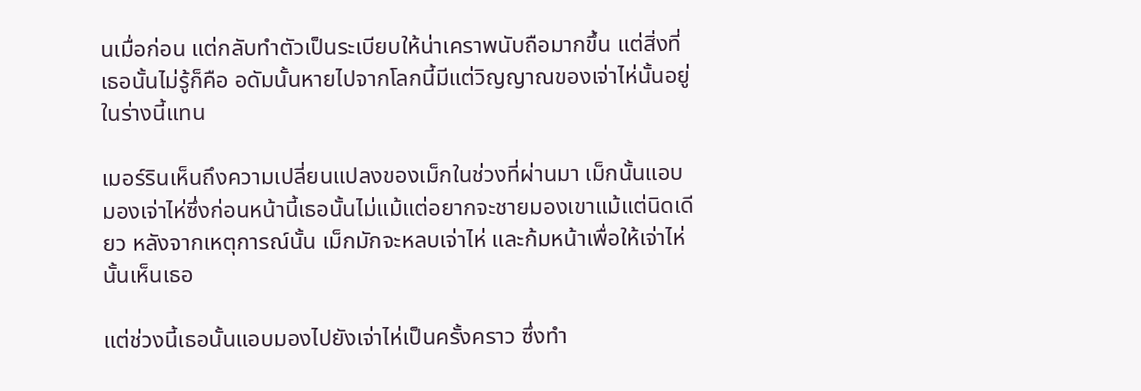นเมื่อก่อน แต่กลับทำตัวเป็นระเบียบให้น่าเคราพนับถือมากขึ้น แต่สิ่งที่เธอนั้นไม่รู้ก็คือ อดัมนั้นหายไปจากโลกนี้มีแต่วิญญาณของเจ่าไห่นั้นอยู่ในร่างนี้แทน

เมอร์รินเห็นถึงความเปลี่ยนแปลงของเม็กในช่วงที่ผ่านมา เม็กนั้นแอบมองเจ่าไห่ซึ่งก่อนหน้านี้เธอนั้นไม่แม้แต่อยากจะชายมองเขาแม้แต่นิดเดียว หลังจากเหตุการณ์นั้น เม็กมักจะหลบเจ่าไห่ และก้มหน้าเพื่อให้เจ่าไห่นั้นเห็นเธอ

แต่ช่วงนี้เธอนั้นแอบมองไปยังเจ่าไห่เป็นครั้งคราว ซึ่งทำ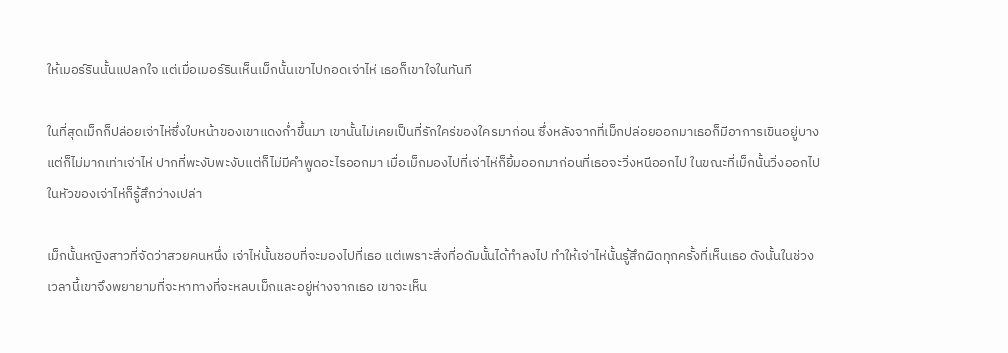ให้เมอร์รินนั้นแปลกใจ แต่เมื่อเมอร์รินเห็นเม็กนั้นเขาไปกอดเจ่าไห่ เธอก็เขาใจในทันที

ในที่สุดเม็กก็ปล่อยเจ่าไห่ซึ่งใบหน้าของเขาแดงก่ำขึ้นมา เขานั้นไม่เคยเป็นที่รักใคร่ของใครมาก่อน ซึ่งหลังจากที่เม็กปล่อยออกมาเธอก็มีอาการเขินอยู่บาง แต่ก็ไม่มากเท่าเจ่าไห่ ปากที่พะงับพะงับแต่ก็ไม่มีคำพูดอะไรออกมา เมื่อเม็กมองไปที่เจ่าไห่ก็ยิ้มออกมาก่อนที่เธอจะวิ่งหนีออกไป ในขณะที่เม็กนั้นวิ่งออกไป ในหัวของเจ่าไห่ก็รู้สึกว่างเปล่า

เม็กนั้นหญิงสาวที่จัดว่าสวยคนหนึ่ง เจ่าไห่นั้นชอบที่จะมองไปที่เธอ แต่เพราะสิ่งที่อดัมนั้นได้ทำลงไป ทำให้เจ่าไห่นั้นรู้สึกผิดทุกครั้งที่เห็นเธอ ดังนั้นในช่วงเวลานี้เขาจึงพยายามที่จะหาทางที่จะหลบเม็กและอยู่ห่างจากเธอ เขาจะเห็น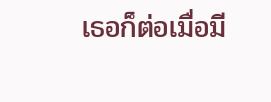เธอก็ต่อเมื่อมี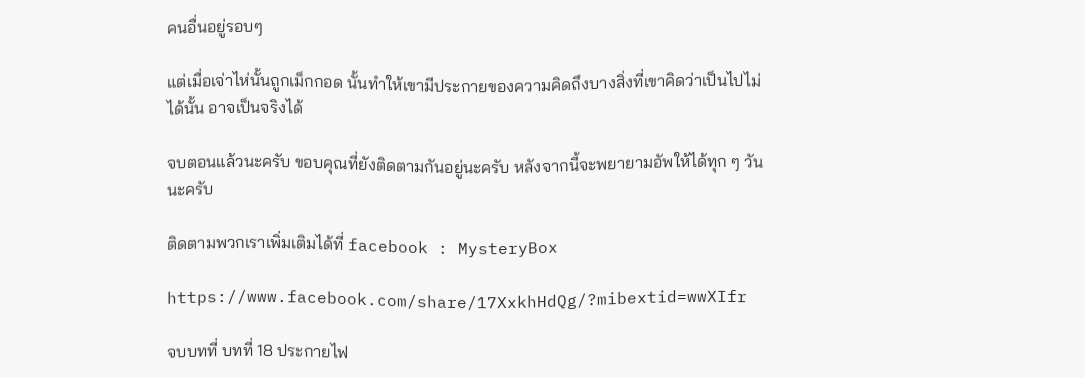คนอื่นอยู่รอบๆ

แต่เมื่อเจ่าไห่นั้นถูกเม็กกอด นั้นทำให้เขามีประกายของความคิดถึงบางสิ่งที่เขาคิดว่าเป็นไปไม่ได้นั้น อาจเป็นจริงได้

จบตอนแล้วนะครับ ขอบคุณที่ยังติดตามกันอยู่นะครับ หลังจากนี้จะพยายามอัพให้ได้ทุก ๆ วันนะครับ

ติดตามพวกเราเพิ่มเติมได้ที่ facebook : MysteryBox

https://www.facebook.com/share/17XxkhHdQg/?mibextid=wwXIfr

จบบทที่ บทที่ 18 ประกายไฟ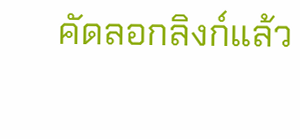คัดลอกลิงก์แล้ว